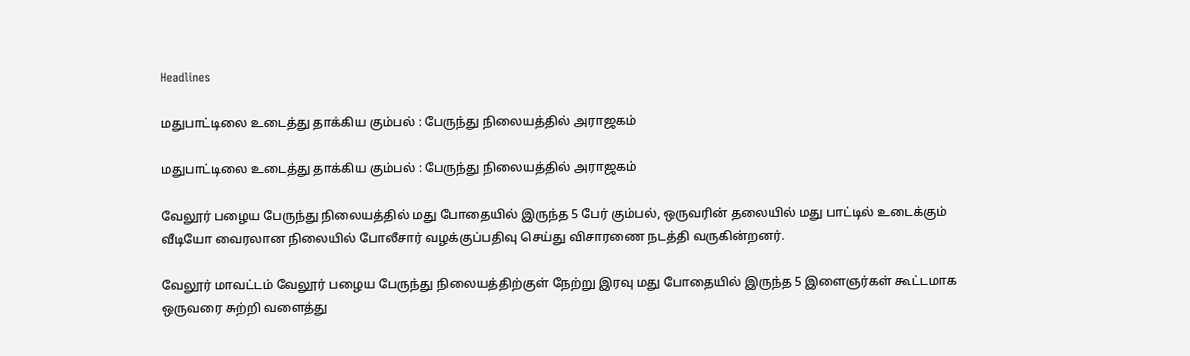Headlines

மதுபாட்டிலை உடைத்து தாக்கிய கும்பல் : பேருந்து நிலையத்தில் அராஜகம்

மதுபாட்டிலை உடைத்து தாக்கிய கும்பல் : பேருந்து நிலையத்தில் அராஜகம்

வேலூர் பழைய பேருந்து நிலையத்தில் மது போதையில் இருந்த 5 பேர் கும்பல், ஒருவரின் தலையில் மது பாட்டில் உடைக்கும் வீடியோ வைரலான நிலையில் போலீசார் வழக்குப்பதிவு செய்து விசாரணை நடத்தி வருகின்றனர்.

வேலூர் மாவட்டம் வேலூர் பழைய பேருந்து நிலையத்திற்குள் நேற்று இரவு மது போதையில் இருந்த 5 இளைஞர்கள் கூட்டமாக ஒருவரை சுற்றி வளைத்து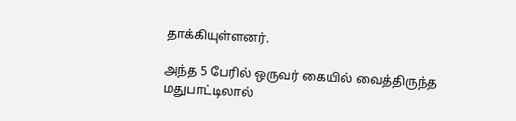தாக்கியுள்ளனர்.

அந்த 5 பேரில் ஒருவர் கையில் வைத்திருந்த மதுபாட்டிலால்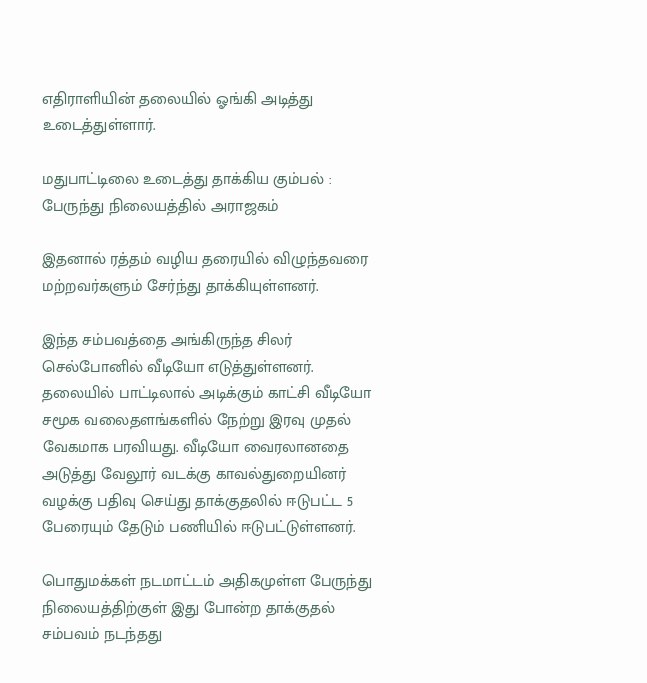எதிராளியின் தலையில் ஓங்கி அடித்து உடைத்துள்ளார்.

மதுபாட்டிலை உடைத்து தாக்கிய கும்பல் : பேருந்து நிலையத்தில் அராஜகம்

இதனால் ரத்தம் வழிய தரையில் விழுந்தவரை மற்றவர்களும் சேர்ந்து தாக்கியுள்ளனர்.

இந்த சம்பவத்தை அங்கிருந்த சிலர் செல்போனில் வீடியோ எடுத்துள்ளனர். தலையில் பாட்டிலால் அடிக்கும் காட்சி வீடியோ சமூக வலைதளங்களில் நேற்று இரவு முதல் வேகமாக பரவியது. வீடியோ வைரலானதை அடுத்து வேலூர் வடக்கு காவல்துறையினர் வழக்கு பதிவு செய்து தாக்குதலில் ஈடுபட்ட 5 பேரையும் தேடும் பணியில் ஈடுபட்டுள்ளனர்.

பொதுமக்கள் நடமாட்டம் அதிகமுள்ள பேருந்து நிலையத்திற்குள் இது போன்ற தாக்குதல் சம்பவம் நடந்தது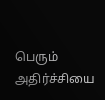பெரும் அதிர்ச்சியை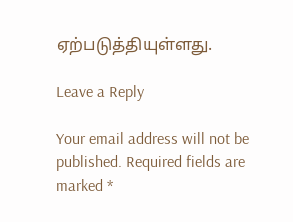ஏற்படுத்தியுள்ளது.

Leave a Reply

Your email address will not be published. Required fields are marked *